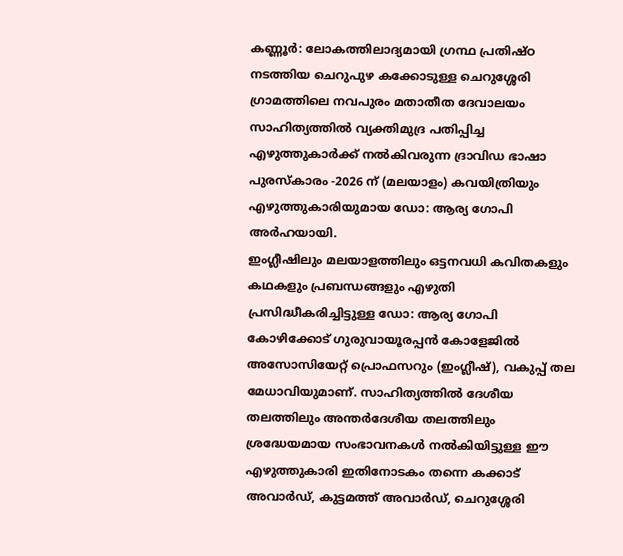കണ്ണൂർ: ലോകത്തിലാദ്യമായി ഗ്രന്ഥ പ്രതിഷ്ഠ നടത്തിയ ചെറുപുഴ കക്കോടുള്ള ചെറുശ്ശേരി ഗ്രാമത്തിലെ നവപുരം മതാതീത ദേവാലയം സാഹിത്യത്തിൽ വ്യക്തിമുദ്ര പതിപ്പിച്ച എഴുത്തുകാർക്ക് നൽകിവരുന്ന ദ്രാവിഡ ഭാഷാ പുരസ്കാരം -2026 ന് (മലയാളം) കവയിത്രിയും എഴുത്തുകാരിയുമായ ഡോ: ആര്യ ഗോപി അർഹയായി.
ഇംഗ്ലീഷിലും മലയാളത്തിലും ഒട്ടനവധി കവിതകളും കഥകളും പ്രബന്ധങ്ങളും എഴുതി പ്രസിദ്ധീകരിച്ചിട്ടുള്ള ഡോ: ആര്യ ഗോപി കോഴിക്കോട് ഗുരുവായൂരപ്പൻ കോളേജിൽ അസോസിയേറ്റ് പ്രൊഫസറും (ഇംഗ്ലീഷ്), വകുപ്പ് തല മേധാവിയുമാണ്. സാഹിത്യത്തിൽ ദേശീയ തലത്തിലും അന്തർദേശീയ തലത്തിലും ശ്രദ്ധേയമായ സംഭാവനകൾ നൽകിയിട്ടുള്ള ഈ എഴുത്തുകാരി ഇതിനോടകം തന്നെ കക്കാട് അവാർഡ്, കുട്ടമത്ത് അവാർഡ്, ചെറുശ്ശേരി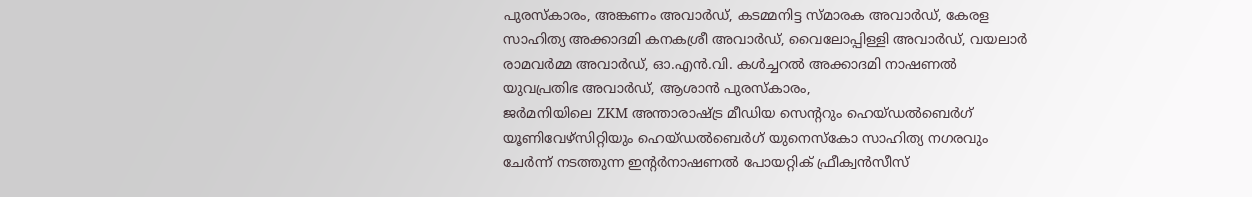പുരസ്കാരം, അങ്കണം അവാർഡ്, കടമ്മനിട്ട സ്മാരക അവാർഡ്, കേരള സാഹിത്യ അക്കാദമി കനകശ്രീ അവാർഡ്, വൈലോപ്പിള്ളി അവാർഡ്, വയലാർ രാമവർമ്മ അവാർഡ്, ഓ.എൻ.വി. കൾച്ചറൽ അക്കാദമി നാഷണൽ യുവപ്രതിഭ അവാർഡ്, ആശാൻ പുരസ്കാരം,
ജർമനിയിലെ ZKM അന്താരാഷ്ട്ര മീഡിയ സെൻ്ററും ഹെയ്ഡൽബെർഗ് യൂണിവേഴ്സിറ്റിയും ഹെയ്ഡൽബെർഗ് യുനെസ്കോ സാഹിത്യ നഗരവും ചേർന്ന് നടത്തുന്ന ഇൻ്റർനാഷണൽ പോയറ്റിക് ഫ്രീക്വൻസീസ്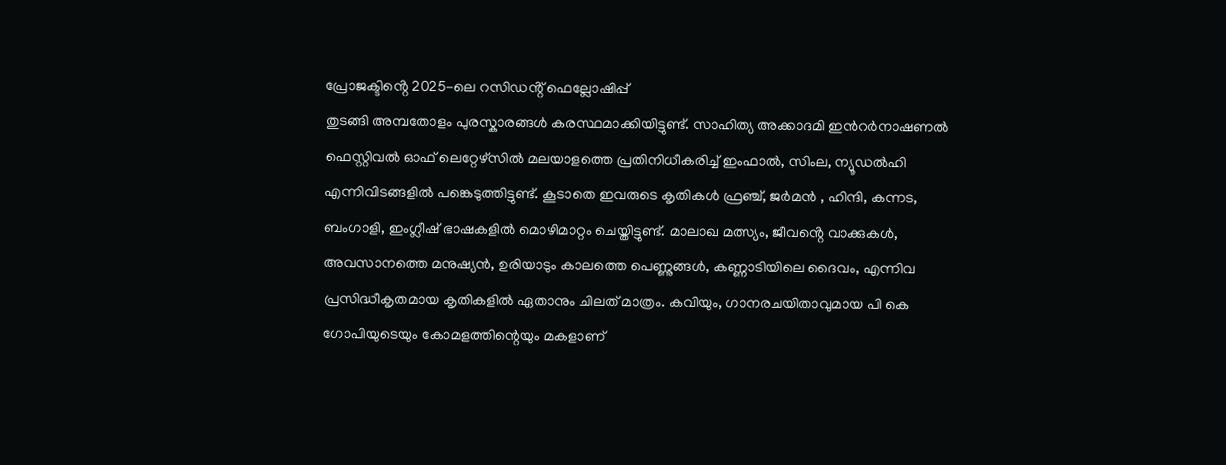പ്രോജക്ടിൻ്റെ 2025-ലെ റസിഡൻ്റ് ഫെല്ലോഷിപ്പ്
തുടങ്ങി അമ്പതോളം പുരസ്കാരങ്ങൾ കരസ്ഥമാക്കിയിട്ടുണ്ട്. സാഹിത്യ അക്കാദമി ഇൻറർനാഷണൽ ഫെസ്റ്റിവൽ ഓഫ് ലെറ്റേഴ്സിൽ മലയാളത്തെ പ്രതിനിധീകരിച്ച് ഇംഫാൽ, സിംല, ന്യൂഡൽഹി എന്നിവിടങ്ങളിൽ പങ്കെടുത്തിട്ടുണ്ട്. കൂടാതെ ഇവരുടെ കൃതികൾ ഫ്രഞ്ച്, ജർമൻ , ഹിന്ദി, കന്നട, ബംഗാളി, ഇംഗ്ലീഷ് ഭാഷകളിൽ മൊഴിമാറ്റം ചെയ്തിട്ടുണ്ട്. മാലാഖ മത്സ്യം, ജീവൻ്റെ വാക്കുകൾ, അവസാനത്തെ മനുഷ്യൻ, ഉരിയാടും കാലത്തെ പെണ്ണുങ്ങൾ, കണ്ണാടിയിലെ ദൈവം, എന്നിവ പ്രസിദ്ധീകൃതമായ കൃതികളിൽ ഏതാനും ചിലത് മാത്രം. കവിയും, ഗാനരചയിതാവുമായ പി കെ ഗോപിയുടെയും കോമളത്തിന്റെയും മകളാണ്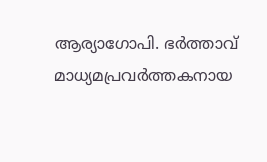ആര്യാഗോപി. ഭർത്താവ് മാധ്യമപ്രവർത്തകനായ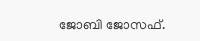ജോബി ജോസഫ്.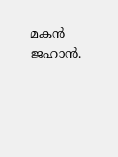മകൻ ജഹാൻ.